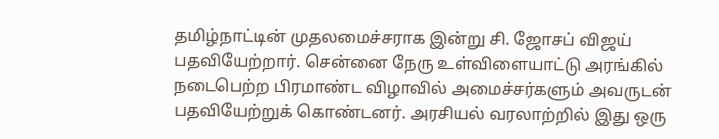தமிழ்நாட்டின் முதலமைச்சராக இன்று சி. ஜோசப் விஜய் பதவியேற்றார். சென்னை நேரு உள்விளையாட்டு அரங்கில் நடைபெற்ற பிரமாண்ட விழாவில் அமைச்சர்களும் அவருடன் பதவியேற்றுக் கொண்டனர். அரசியல் வரலாற்றில் இது ஒரு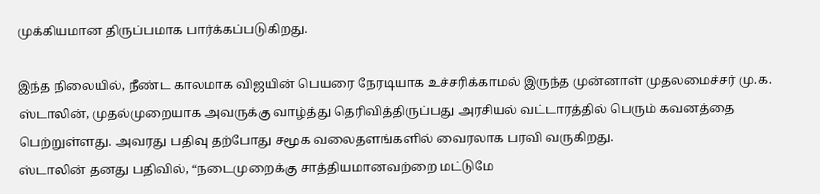முக்கியமான திருப்பமாக பார்க்கப்படுகிறது.

இந்த நிலையில், நீண்ட காலமாக விஜயின் பெயரை நேரடியாக உச்சரிக்காமல் இருந்த முன்னாள் முதலமைச்சர் மு.க. ஸ்டாலின், முதல்முறையாக அவருக்கு வாழ்த்து தெரிவித்திருப்பது அரசியல் வட்டாரத்தில் பெரும் கவனத்தை பெற்றுள்ளது. அவரது பதிவு தற்போது சமூக வலைதளங்களில் வைரலாக பரவி வருகிறது.
ஸ்டாலின் தனது பதிவில், “நடைமுறைக்கு சாத்தியமானவற்றை மட்டுமே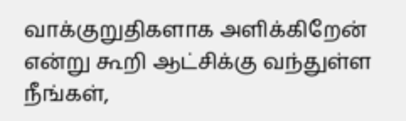வாக்குறுதிகளாக அளிக்கிறேன் என்று கூறி ஆட்சிக்கு வந்துள்ள நீங்கள்,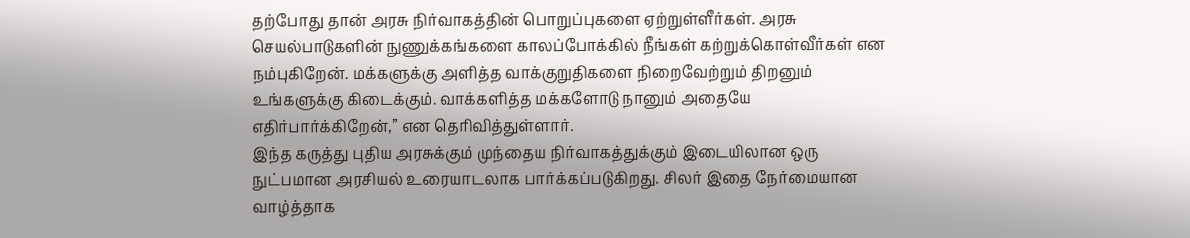தற்போது தான் அரசு நிர்வாகத்தின் பொறுப்புகளை ஏற்றுள்ளீர்கள். அரசு செயல்பாடுகளின் நுணுக்கங்களை காலப்போக்கில் நீங்கள் கற்றுக்கொள்வீர்கள் என நம்புகிறேன். மக்களுக்கு அளித்த வாக்குறுதிகளை நிறைவேற்றும் திறனும் உங்களுக்கு கிடைக்கும். வாக்களித்த மக்களோடு நானும் அதையே எதிர்பார்க்கிறேன்,” என தெரிவித்துள்ளார்.
இந்த கருத்து புதிய அரசுக்கும் முந்தைய நிர்வாகத்துக்கும் இடையிலான ஒரு நுட்பமான அரசியல் உரையாடலாக பார்க்கப்படுகிறது. சிலர் இதை நேர்மையான வாழ்த்தாக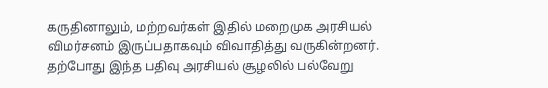கருதினாலும், மற்றவர்கள் இதில் மறைமுக அரசியல் விமர்சனம் இருப்பதாகவும் விவாதித்து வருகின்றனர். தற்போது இந்த பதிவு அரசியல் சூழலில் பல்வேறு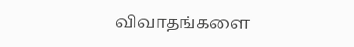விவாதங்களை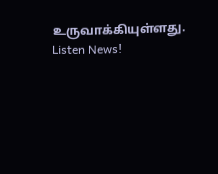உருவாக்கியுள்ளது.
Listen News!